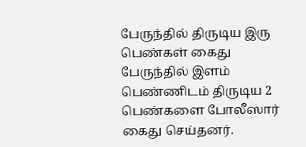பேருந்தில் திருடிய இரு பெண்கள் கைது
பேருந்தில் இளம் பெண்ணிடம் திருடிய 2 பெண்களை போலீஸார் கைது செய்தனர்.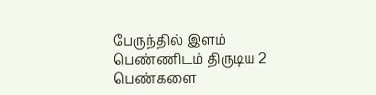பேருந்தில் இளம் பெண்ணிடம் திருடிய 2 பெண்களை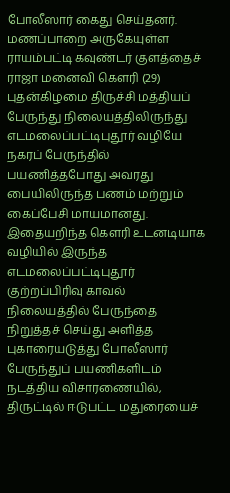போலீஸார் கைது செய்தனர்.
மணப்பாறை அருகேயுள்ள ராயம்பட்டி கவுண்டர் குளத்தைச் ராஜா மனைவி கெளரி (29) புதன்கிழமை திருச்சி மத்தியப் பேருந்து நிலையத்திலிருந்து எடமலைப்பட்டிபுதூர் வழியே நகரப் பேருந்தில் பயணித்தபோது அவரது பையிலிருந்த பணம் மற்றும் கைப்பேசி மாயமானது.
இதையறிந்த கௌரி உடனடியாக வழியில் இருந்த எடமலைப்பட்டிபுதூர் குற்றப்பிரிவு காவல் நிலையத்தில் பேருந்தை நிறுத்தச் செய்து அளித்த புகாரையடுத்து போலீஸார் பேருந்துப் பயணிகளிடம் நடத்திய விசாரணையில், திருட்டில் ஈடுபட்ட மதுரையைச்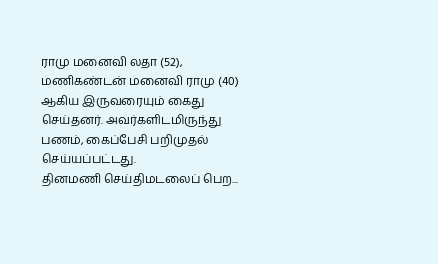ராமு மனைவி லதா (52), மணிகண்டன் மனைவி ராமு (40) ஆகிய இருவரையும் கைது செய்தனர். அவர்களிடமிருந்து பணம், கைப்பேசி பறிமுதல் செய்யப்பட்டது.
தினமணி செய்திமடலைப் பெற...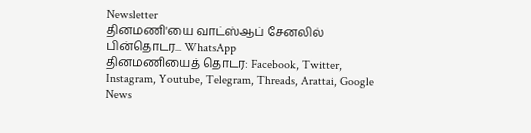Newsletter
தினமணி'யை வாட்ஸ்ஆப் சேனலில் பின்தொடர... WhatsApp
தினமணியைத் தொடர: Facebook, Twitter, Instagram, Youtube, Telegram, Threads, Arattai, Google News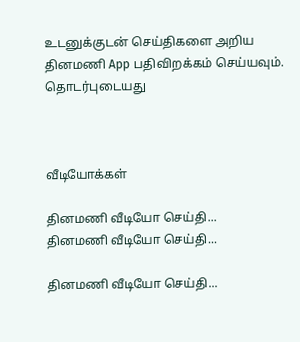உடனுக்குடன் செய்திகளை அறிய தினமணி App பதிவிறக்கம் செய்யவும்.
தொடர்புடையது



வீடியோக்கள்

தினமணி வீடியோ செய்தி...
தினமணி வீடியோ செய்தி...

தினமணி வீடியோ செய்தி...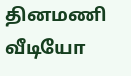தினமணி வீடியோ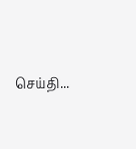செய்தி...